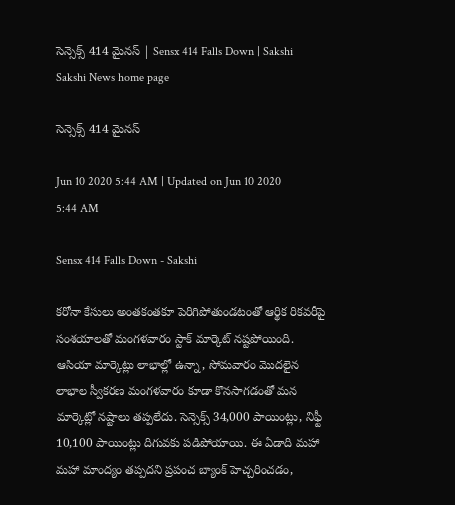సెన్సెక్స్‌ 414 మైనస్‌ | Sensx 414 Falls Down | Sakshi
Sakshi News home page

సెన్సెక్స్‌ 414 మైనస్‌

Jun 10 2020 5:44 AM | Updated on Jun 10 2020 5:44 AM

Sensx 414 Falls Down - Sakshi

కరోనా కేసులు అంతకంతకూ పెరిగిపోతుండటంతో ఆర్థిక రికవరీపై సంశయాలతో మంగళవారం స్టాక్‌ మార్కెట్‌ నష్టపోయింది. ఆసియా మార్కెట్లు లాభాల్లో ఉన్నా, సోమవారం మొదలైన లాభాల స్వీకరణ మంగళవారం కూడా కొనసాగడంతో మన మార్కెట్లో నష్టాలు తప్పలేదు. సెన్సెక్స్‌ 34,000 పాయింట్లు, నిఫ్టీ 10,100 పాయింట్లు దిగువకు పడిపోయాయి. ఈ ఏడాది మహా మహా మాంద్యం తప్పదని ప్రపంచ బ్యాంక్‌ హెచ్చరించడం,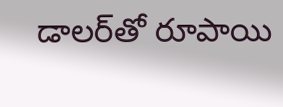డాలర్‌తో రూపాయి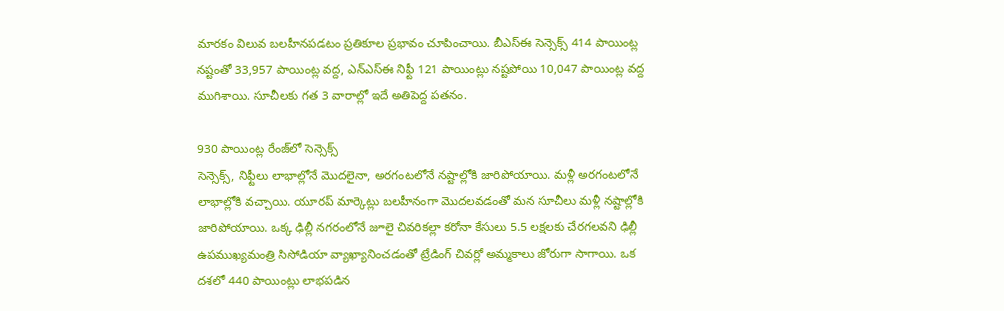మారకం విలువ బలహీనపడటం ప్రతికూల ప్రభావం చూపించాయి. బీఎస్‌ఈ సెన్సెక్స్‌ 414 పాయింట్ల నష్టంతో 33,957 పాయింట్ల వద్ద, ఎన్‌ఎస్‌ఈ నిఫ్టీ 121 పాయింట్లు నష్టపోయి 10,047 పాయింట్ల వద్ద ముగిశాయి. సూచీలకు గత 3 వారాల్లో ఇదే అతిపెద్ద పతనం.

930 పాయింట్ల రేంజ్‌లో సెన్సెక్స్‌
సెన్సెక్స్, నిఫ్టీలు లాభాల్లోనే మొదలైనా, అరగంటలోనే నష్టాల్లోకి జారిపోయాయి. మళ్లీ అరగంటలోనే లాభాల్లోకి వచ్చాయి. యూరప్‌ మార్కెట్లు బలహీనంగా మొదలవడంతో మన సూచీలు మళ్లీ నష్టాల్లోకి జారిపోయాయి. ఒక్క ఢిల్లీ నగరంలోనే జూలై చివరికల్లా కరోనా కేసులు 5.5 లక్షలకు చేరగలవని ఢిల్లీ ఉపముఖ్యమంత్రి సిసోడియా వ్యాఖ్యానించడంతో ట్రేడింగ్‌ చివర్లో అమ్మకాలు జోరుగా సాగాయి. ఒక దశలో 440 పాయింట్లు లాభపడిన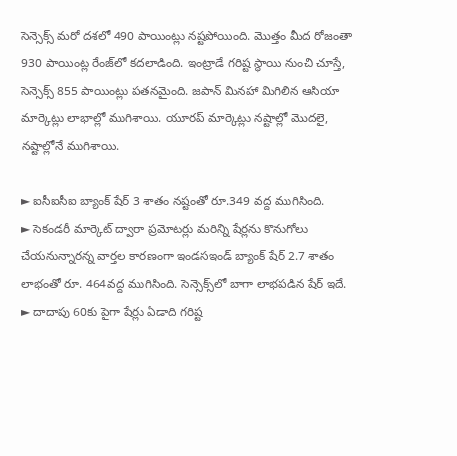సెన్సెక్స్‌ మరో దశలో 490 పాయింట్లు నష్టపోయింది. మొత్తం మీద రోజంతా 930 పాయింట్ల రేంజ్‌లో కదలాడింది. ఇంట్రాడే గరిష్ట స్థాయి నుంచి చూస్తే, సెన్సెక్స్‌ 855 పాయింట్లు పతనమైంది. జపాన్‌ మినహా మిగిలిన ఆసియా మార్కెట్లు లాభాల్లో ముగిశాయి. యూరప్‌ మార్కెట్లు నష్టాల్లో మొదలై, నష్టాల్లోనే ముగిశాయి.

► ఐసీఐసీఐ బ్యాంక్‌ షేర్‌ 3 శాతం నష్టంతో రూ.349 వద్ద ముగిసింది.
► సెకండరీ మార్కెట్‌ ద్వారా ప్రమోటర్లు మరిన్ని షేర్లను కొనుగోలు చేయనున్నారన్న వార్తల కారణంగా ఇండసఇండ్‌ బ్యాంక్‌ షేర్‌ 2.7 శాతం లాభంతో రూ. 464వద్ద ముగిసింది. సెన్సెక్స్‌లో బాగా లాభపడిన షేర్‌ ఇదే.
► దాదాపు 60కు పైగా షేర్లు ఏడాది గరిష్ట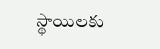స్థాయిలకు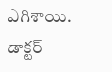ఎగిశాయి. డాక్టర్‌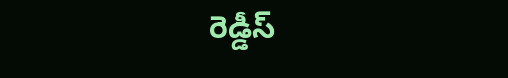రెడ్డీస్‌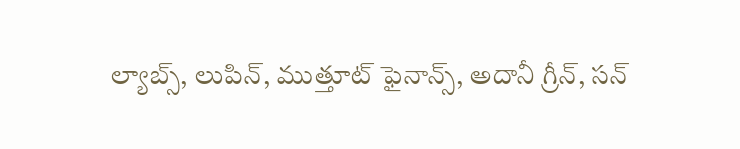ల్యాబ్స్, లుపిన్, ముత్తూట్‌ ఫైనాన్స్, అదానీ గ్రీన్, సన్‌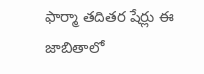ఫార్మా తదితర షేర్లు ఈ జాబితాలో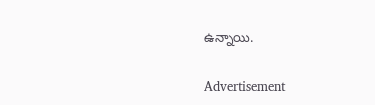ఉన్నాయి.

Advertisement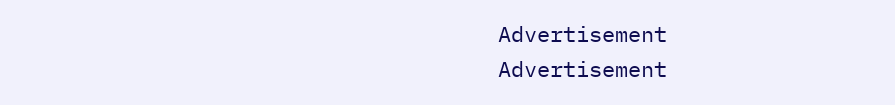Advertisement
Advertisement